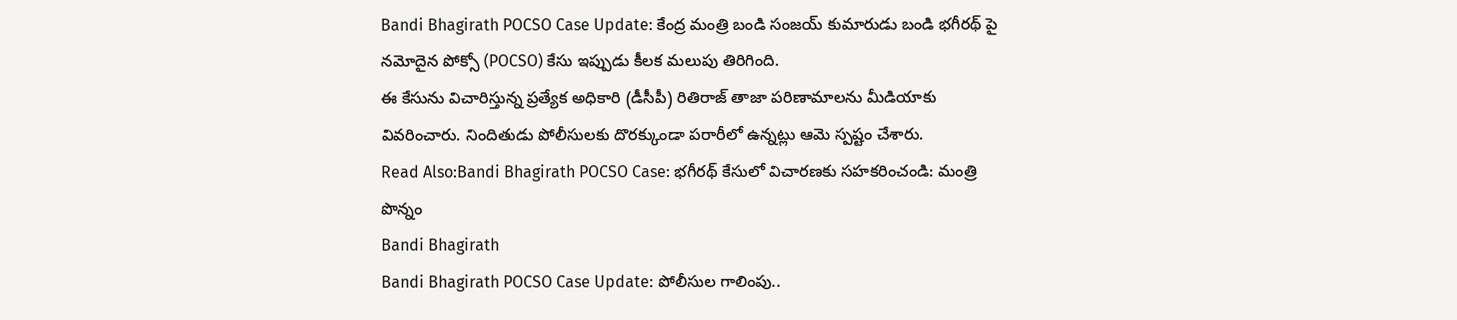Bandi Bhagirath POCSO Case Update: కేంద్ర మంత్రి బండి సంజయ్ కుమారుడు బండి భగీరథ్ పై నమోదైన పోక్సో (POCSO) కేసు ఇప్పుడు కీలక మలుపు తిరిగింది.
ఈ కేసును విచారిస్తున్న ప్రత్యేక అధికారి (డీసీపీ) రితిరాజ్ తాజా పరిణామాలను మీడియాకు వివరించారు. నిందితుడు పోలీసులకు దొరక్కుండా పరారీలో ఉన్నట్లు ఆమె స్పష్టం చేశారు.
Read Also:Bandi Bhagirath POCSO Case: భగీరథ్ కేసులో విచారణకు సహకరించండి: మంత్రి పొన్నం
Bandi Bhagirath
Bandi Bhagirath POCSO Case Update: పోలీసుల గాలింపు..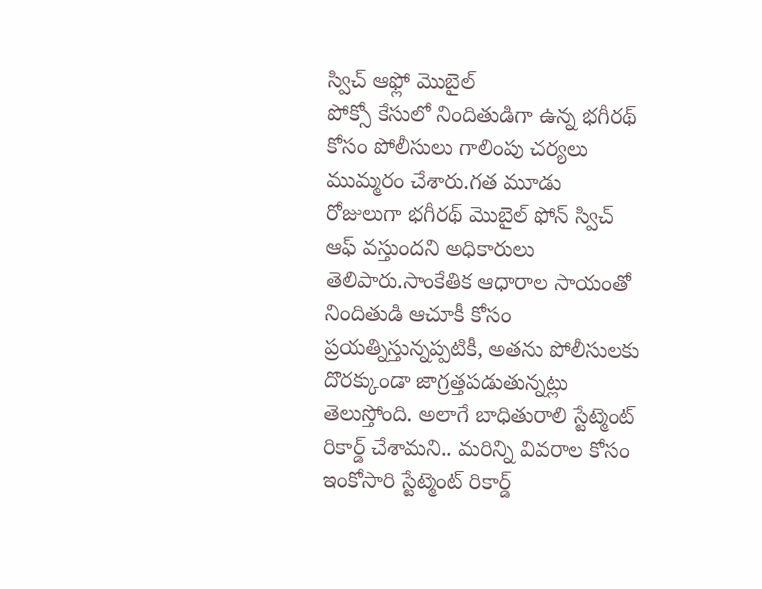స్విచ్ ఆఫ్లో మొబైల్
పోక్సో కేసులో నిందితుడిగా ఉన్న భగీరథ్ కోసం పోలీసులు గాలింపు చర్యలు ముమ్మరం చేశారు.గత మూడు రోజులుగా భగీరథ్ మొబైల్ ఫోన్ స్విచ్ ఆఫ్ వస్తుందని అధికారులు తెలిపారు.సాంకేతిక ఆధారాల సాయంతో నిందితుడి ఆచూకీ కోసం ప్రయత్నిస్తున్నప్పటికీ, అతను పోలీసులకు దొరక్కుండా జాగ్రత్తపడుతున్నట్లు తెలుస్తోంది. అలాగే బాధితురాలి స్టేట్మెంట్ రికార్డ్ చేశామని.. మరిన్ని వివరాల కోసం ఇంకోసారి స్టేట్మెంట్ రికార్డ్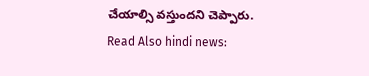చేయాల్సి వస్తుందని చెప్పారు.
Read Also hindi news: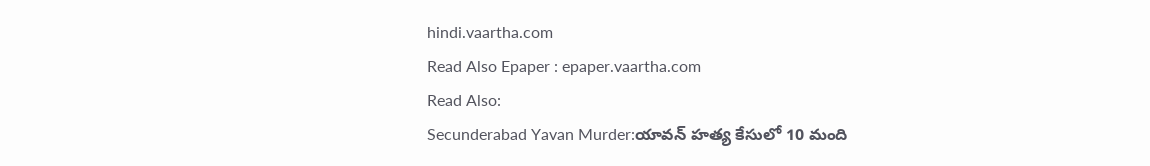hindi.vaartha.com
Read Also Epaper : epaper.vaartha.com
Read Also:
Secunderabad Yavan Murder:యావన్ హత్య కేసులో 10 మంది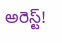అరెస్ట్!